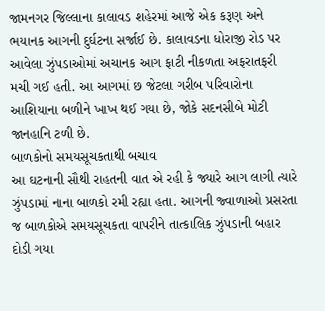જામનગર જિલ્લાના કાલાવડ શહેરમાં આજે એક કરૂણ અને ભયાનક આગની દુર્ઘટના સર્જાઈ છે. કાલાવડના ધોરાજી રોડ પર આવેલા ઝુંપડાઓમાં અચાનક આગ ફાટી નીકળતા અફરાતફરી મચી ગઈ હતી. આ આગમાં છ જેટલા ગરીબ પરિવારોના આશિયાના બળીને ખાખ થઈ ગયા છે, જોકે સદનસીબે મોટી જાનહાનિ ટળી છે.
બાળકોનો સમયસૂચકતાથી બચાવ
આ ઘટનાની સૌથી રાહતની વાત એ રહી કે જ્યારે આગ લાગી ત્યારે ઝુંપડામાં નાના બાળકો રમી રહ્યા હતા. આગની જ્વાળાઓ પ્રસરતા જ બાળકોએ સમયસૂચકતા વાપરીને તાત્કાલિક ઝુંપડાની બહાર દોડી ગયા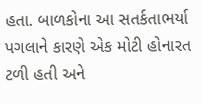હતા. બાળકોના આ સતર્કતાભર્યા પગલાને કારણે એક મોટી હોનારત ટળી હતી અને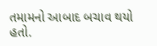તમામનો આબાદ બચાવ થયો હતો.